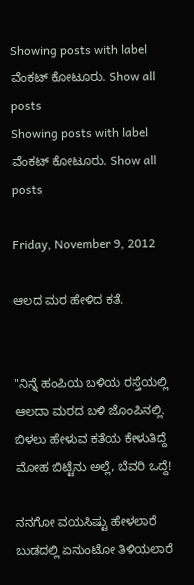Showing posts with label ವೆಂಕಟ್ ಕೋಟೂರು. Show all posts
Showing posts with label ವೆಂಕಟ್ ಕೋಟೂರು. Show all posts

Friday, November 9, 2012

ಆಲದ ಮರ ಹೇಳಿದ ಕತೆ.


"ನಿನ್ನೆ ಹಂಪಿಯ ಬಳಿಯ ರಸ್ತೆಯಲ್ಲಿ
ಆಲದಾ ಮರದ ಬಳಿ ಜೊಂಪಿನಲ್ಲಿ.
ಬಿಳಲು ಹೇಳುವ ಕತೆಯ ಕೇಳುತಿದ್ದೆ
ಮೋಹ ಬಿಟ್ಟೆನು ಅಲ್ಲೆ, ಬೆವರಿ ಒದ್ದೆ!

ನನಗೋ ವಯಸಿಷ್ಟು ಹೇಳಲಾರೆ
ಬುಡದಲ್ಲಿ ಏನುಂಟೋ ತಿಳಿಯಲಾರೆ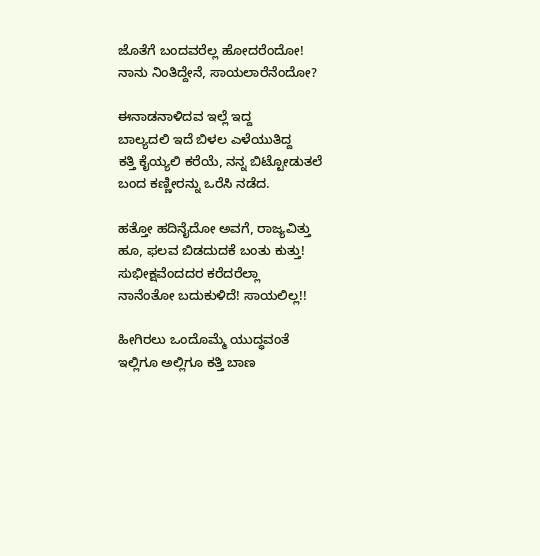ಜೊತೆಗೆ ಬಂದವರೆಲ್ಲ ಹೋದರೆಂದೋ!
ನಾನು ನಿಂತಿದ್ದೇನೆ, ಸಾಯಲಾರೆನೆಂದೋ?

ಈನಾಡನಾಳಿದವ ಇಲ್ಲೆ ಇದ್ದ
ಬಾಲ್ಯದಲಿ ಇದೆ ಬಿಳಲ ಎಳೆಯುತಿದ್ದ
ಕತ್ತಿ ಕೈಯ್ಯಲಿ ಕರೆಯೆ, ನನ್ನ ಬಿಟ್ಟೋಡುತಲೆ
ಬಂದ ಕಣ್ಣೀರನ್ನು ಒರೆಸಿ ನಡೆದ.

ಹತ್ತೋ ಹದಿನೈದೋ ಅವಗೆ, ರಾಜ್ಯವಿತ್ತು
ಹೂ, ಫಲವ ಬಿಡದುದಕೆ ಬಂತು ಕುತ್ತು!
ಸುಭೀಕ್ಷವೆಂದದರ ಕರೆದರೆಲ್ಲಾ
ನಾನೆಂತೋ ಬದುಕುಳಿದೆ! ಸಾಯಲಿಲ್ಲ!!

ಹೀಗಿರಲು ಒಂದೊಮ್ಮೆ ಯುದ್ಧವಂತೆ
ಇಲ್ಲಿಗೂ ಅಲ್ಲಿಗೂ ಕತ್ತಿ ಬಾಣ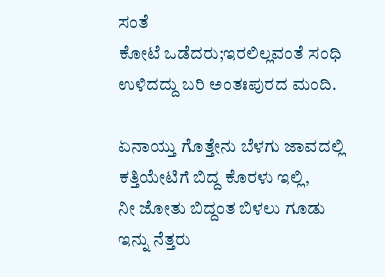ಸಂತೆ
ಕೋಟೆ ಒಡೆದರು;ಇರಲಿಲ್ಲವಂತೆ ಸಂಧಿ
ಉಳಿದದ್ದು ಬರಿ ಅಂತಃಪುರದ ಮಂದಿ.

ಏನಾಯ್ತು ಗೊತ್ತೇನು ಬೆಳಗು ಜಾವದಲ್ಲಿ
ಕತ್ತಿಯೇಟಿಗೆ ಬಿದ್ದ ಕೊರಳು ಇಲ್ಲಿ,
ನೀ ಜೋತು ಬಿದ್ದಂತ ಬಿಳಲು ಗೂಡು
ಇನ್ನು ನೆತ್ತರು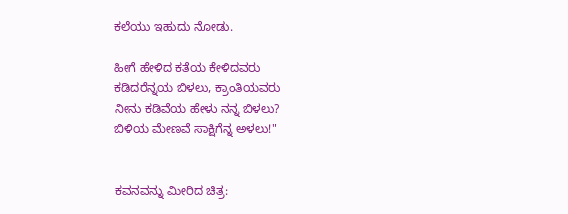ಕಲೆಯು ಇಹುದು ನೋಡು.

ಹೀಗೆ ಹೇಳಿದ ಕತೆಯ ಕೇಳಿದವರು
ಕಡಿದರೆನ್ನಯ ಬಿಳಲು, ಕ್ರಾಂತಿಯವರು
ನೀನು ಕಡಿವೆಯ ಹೇಳು ನನ್ನ ಬಿಳಲು?
ಬಿಳಿಯ ಮೇಣವೆ ಸಾಕ್ಷಿಗೆನ್ನ ಅಳಲು!"


ಕವನವನ್ನು ಮೀರಿದ ಚಿತ್ರ: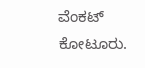ವೆಂಕಟ್ ಕೋಟೂರು.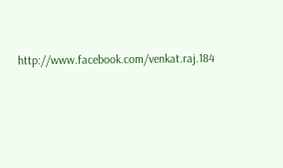http://www.facebook.com/venkat.raj.184